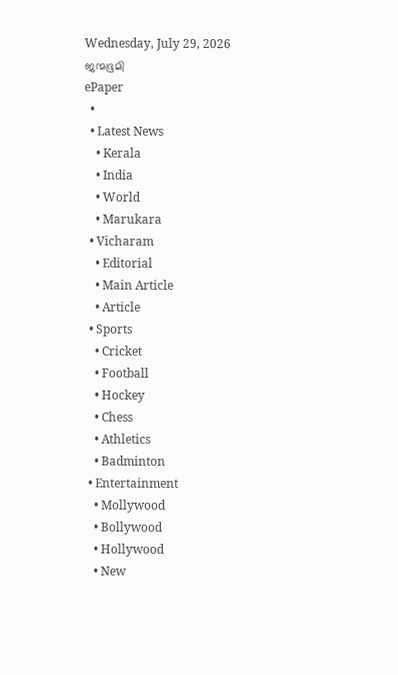Wednesday, July 29, 2026
ജന്മഭൂമി
ePaper
  •
  • Latest News
    • Kerala
    • India
    • World
    • Marukara
  • Vicharam
    • Editorial
    • Main Article
    • Article
  • Sports
    • Cricket
    • Football
    • Hockey
    • Chess
    • Athletics
    • Badminton
  • Entertainment
    • Mollywood
    • Bollywood
    • Hollywood
    • New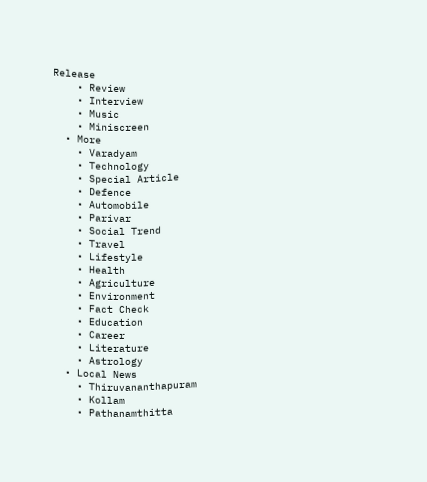Release
    • Review
    • Interview
    • Music
    • Miniscreen
  • More
    • Varadyam
    • Technology
    • Special Article
    • Defence
    • Automobile
    • Parivar
    • Social Trend
    • Travel
    • Lifestyle
    • Health
    • Agriculture
    • Environment
    • Fact Check
    • Education
    • Career
    • Literature
    • Astrology
  • Local News
    • Thiruvananthapuram
    • Kollam
    • Pathanamthitta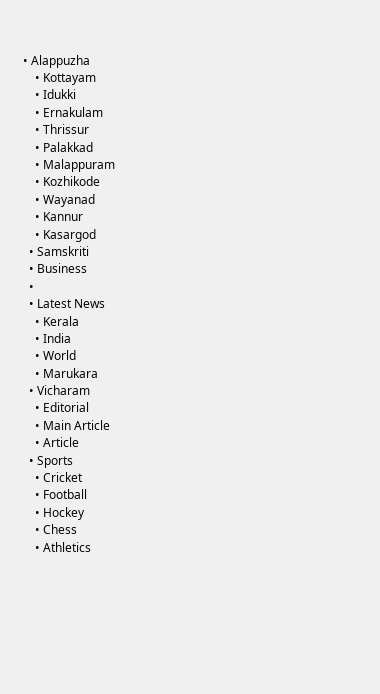• Alappuzha
    • Kottayam
    • Idukki
    • Ernakulam
    • Thrissur
    • Palakkad
    • Malappuram
    • Kozhikode
    • Wayanad
    • Kannur
    • Kasargod
  • Samskriti
  • Business
  •
  • Latest News
    • Kerala
    • India
    • World
    • Marukara
  • Vicharam
    • Editorial
    • Main Article
    • Article
  • Sports
    • Cricket
    • Football
    • Hockey
    • Chess
    • Athletics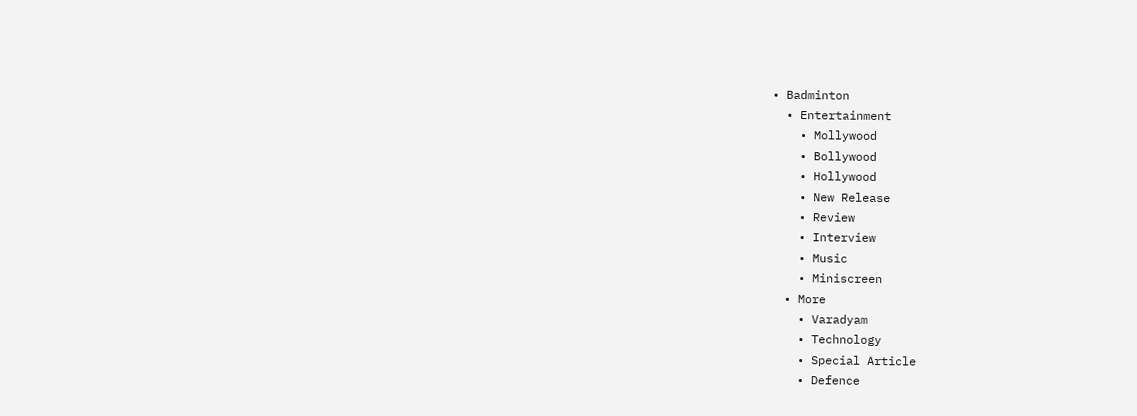• Badminton
  • Entertainment
    • Mollywood
    • Bollywood
    • Hollywood
    • New Release
    • Review
    • Interview
    • Music
    • Miniscreen
  • More
    • Varadyam
    • Technology
    • Special Article
    • Defence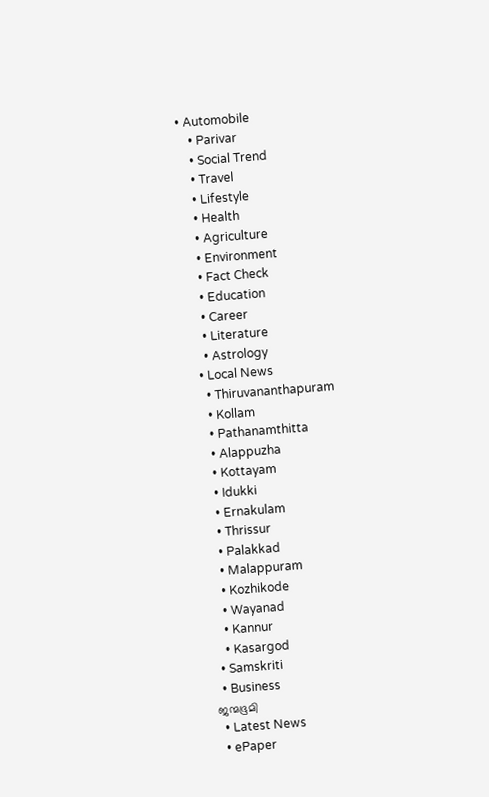• Automobile
    • Parivar
    • Social Trend
    • Travel
    • Lifestyle
    • Health
    • Agriculture
    • Environment
    • Fact Check
    • Education
    • Career
    • Literature
    • Astrology
  • Local News
    • Thiruvananthapuram
    • Kollam
    • Pathanamthitta
    • Alappuzha
    • Kottayam
    • Idukki
    • Ernakulam
    • Thrissur
    • Palakkad
    • Malappuram
    • Kozhikode
    • Wayanad
    • Kannur
    • Kasargod
  • Samskriti
  • Business
ജന്മഭൂമി
  • Latest News
  • ePaper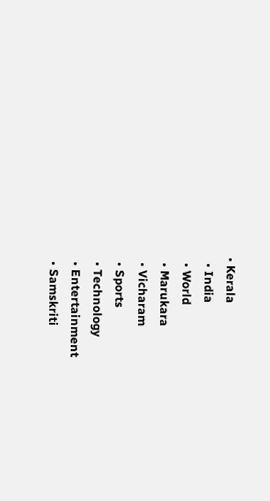• Kerala
  • India
  • World
  • Marukara
  • Vicharam
  • Sports
  • Technology
  • Entertainment
  • Samskriti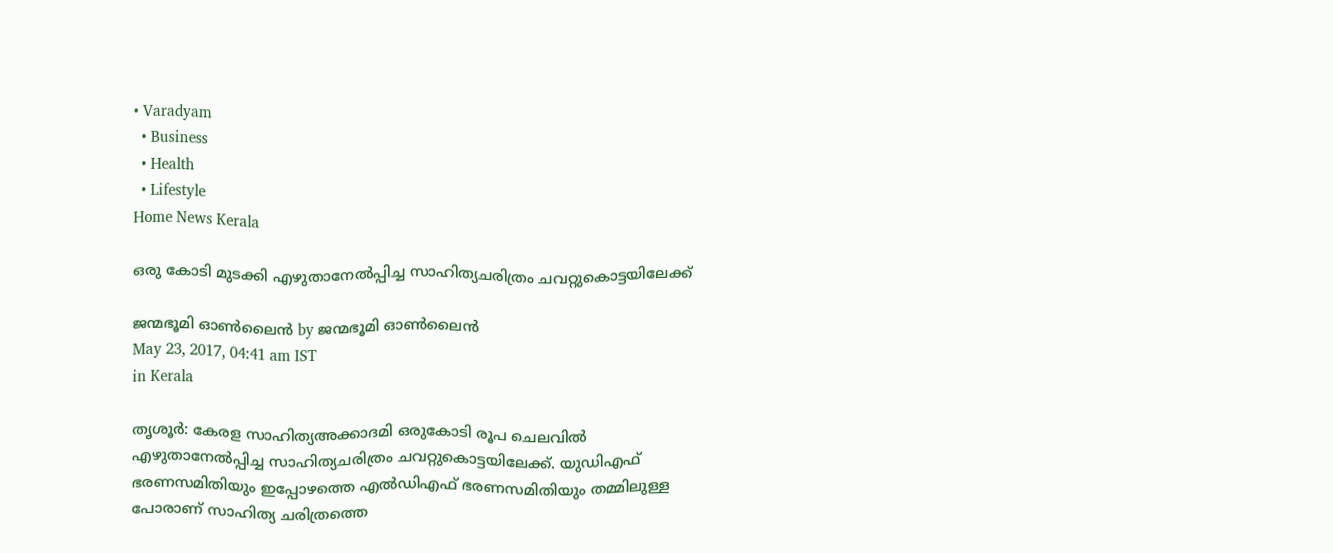• Varadyam
  • Business
  • Health
  • Lifestyle
Home News Kerala

ഒരു കോടി മുടക്കി എഴുതാനേല്‍പ്പിച്ച സാഹിത്യചരിത്രം ചവറ്റുകൊട്ടയിലേക്ക്

ജന്മഭൂമി ഓണ്‍ലൈന്‍ by ജന്മഭൂമി ഓണ്‍ലൈന്‍
May 23, 2017, 04:41 am IST
in Kerala

തൃശൂര്‍: കേരള സാഹിത്യഅക്കാദമി ഒരുകോടി രൂപ ചെലവില്‍ എഴുതാനേല്‍പ്പിച്ച സാഹിത്യചരിത്രം ചവറ്റുകൊട്ടയിലേക്ക്. യുഡിഎഫ് ഭരണസമിതിയും ഇപ്പോഴത്തെ എല്‍ഡിഎഫ് ഭരണസമിതിയും തമ്മിലുള്ള പോരാണ് സാഹിത്യ ചരിത്രത്തെ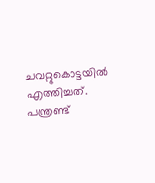ചവറ്റുകൊട്ടയില്‍ എത്തിച്ചത്. പന്ത്രണ്ട്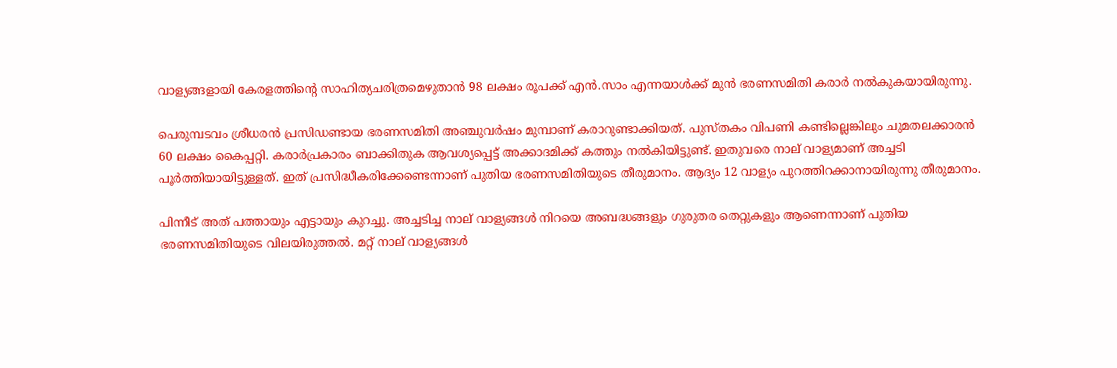വാള്യങ്ങളായി കേരളത്തിന്റെ സാഹിത്യചരിത്രമെഴുതാന്‍ 98 ലക്ഷം രൂപക്ക് എന്‍.സാം എന്നയാള്‍ക്ക് മുന്‍ ഭരണസമിതി കരാര്‍ നല്‍കുകയായിരുന്നു.

പെരുമ്പടവം ശ്രീധരന്‍ പ്രസിഡണ്ടായ ഭരണസമിതി അഞ്ചുവര്‍ഷം മുമ്പാണ് കരാറുണ്ടാക്കിയത്. പുസ്തകം വിപണി കണ്ടില്ലെങ്കിലും ചുമതലക്കാരന്‍ 60 ലക്ഷം കൈപ്പറ്റി. കരാര്‍പ്രകാരം ബാക്കിതുക ആവശ്യപ്പെട്ട് അക്കാദമിക്ക് കത്തും നല്‍കിയിട്ടുണ്ട്. ഇതുവരെ നാല് വാള്യമാണ് അച്ചടി പൂര്‍ത്തിയായിട്ടുള്ളത്. ഇത് പ്രസിദ്ധീകരിക്കേണ്ടെന്നാണ് പുതിയ ഭരണസമിതിയുടെ തീരുമാനം. ആദ്യം 12 വാള്യം പുറത്തിറക്കാനായിരുന്നു തീരുമാനം.

പിന്നീട് അത് പത്തായും എട്ടായും കുറച്ചു. അച്ചടിച്ച നാല് വാള്യങ്ങള്‍ നിറയെ അബദ്ധങ്ങളും ഗുരുതര തെറ്റുകളും ആണെന്നാണ് പുതിയ ഭരണസമിതിയുടെ വിലയിരുത്തല്‍. മറ്റ് നാല് വാള്യങ്ങള്‍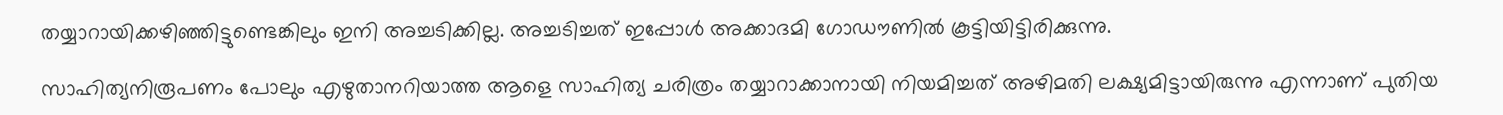തയ്യാറായിക്കഴിഞ്ഞിട്ടുണ്ടെങ്കിലും ഇനി അച്ചടിക്കില്ല. അച്ചടിച്ചത് ഇപ്പോള്‍ അക്കാദമി ഗോഡൗണില്‍ കൂട്ടിയിട്ടിരിക്കുന്നു.

സാഹിത്യനിരൂപണം പോലും എഴുതാനറിയാത്ത ആളെ സാഹിത്യ ചരിത്രം തയ്യാറാക്കാനായി നിയമിച്ചത് അഴിമതി ലക്ഷ്യമിട്ടായിരുന്നു എന്നാണ് പുതിയ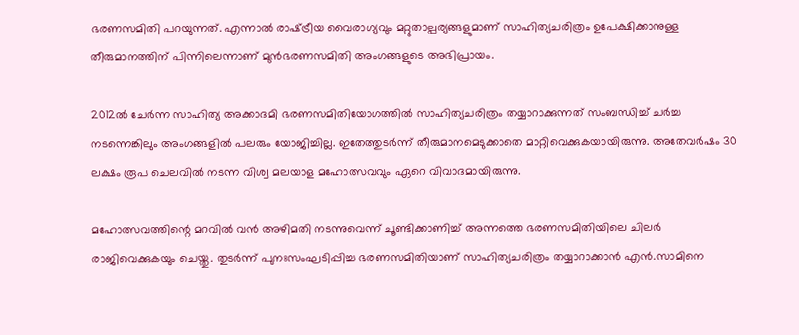ഭരണസമിതി പറയുന്നത്. എന്നാല്‍ രാഷ്‌ട്രീയ വൈരാഗ്യവും മറ്റുതാല്പര്യങ്ങളുമാണ് സാഹിത്യചരിത്രം ഉപേക്ഷിക്കാനുള്ള തീരുമാനത്തിന് പിന്നിലെന്നാണ് മുന്‍ഭരണസമിതി അംഗങ്ങളുടെ അഭിപ്രായം.

2012ല്‍ ചേര്‍ന്ന സാഹിത്യ അക്കാദമി ഭരണസമിതിയോഗത്തില്‍ സാഹിത്യചരിത്രം തയ്യാറാക്കുന്നത് സംബന്ധിച്ച് ചര്‍ച്ച നടന്നെങ്കിലും അംഗങ്ങളില്‍ പലരും യോജിച്ചില്ല. ഇതേത്തുടര്‍ന്ന് തീരുമാനമെടുക്കാതെ മാറ്റിവെക്കുകയായിരുന്നു. അതേവര്‍ഷം 30 ലക്ഷം രൂപ ചെലവില്‍ നടന്ന വിശ്വ മലയാള മഹോത്സവവും ഏറെ വിവാദമായിരുന്നു.

മഹോത്സവത്തിന്റെ മറവില്‍ വന്‍ അഴിമതി നടന്നുവെന്ന് ചൂണ്ടിക്കാണിച്ച് അന്നത്തെ ഭരണസമിതിയിലെ ചിലര്‍ രാജിവെക്കുകയും ചെയ്തു. തുടര്‍ന്ന് പുനഃസംഘടിപ്പിച്ച ഭരണസമിതിയാണ് സാഹിത്യചരിത്രം തയ്യാറാക്കാന്‍ എന്‍.സാമിനെ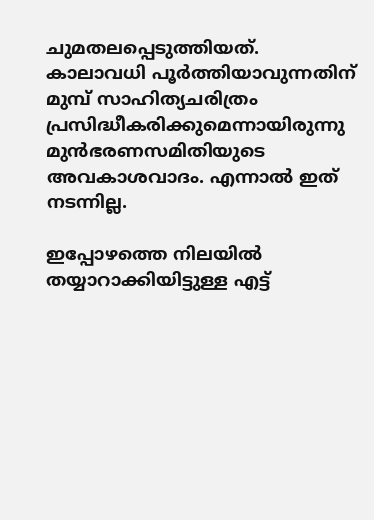ചുമതലപ്പെടുത്തിയത്. കാലാവധി പൂര്‍ത്തിയാവുന്നതിന് മുമ്പ് സാഹിത്യചരിത്രം പ്രസിദ്ധീകരിക്കുമെന്നായിരുന്നു മുന്‍ഭരണസമിതിയുടെ അവകാശവാദം. എന്നാല്‍ ഇത് നടന്നില്ല.

ഇപ്പോഴത്തെ നിലയില്‍ തയ്യാറാക്കിയിട്ടുള്ള എട്ട്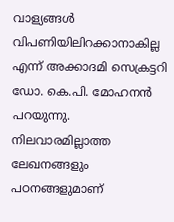വാള്യങ്ങള്‍ വിപണിയിലിറക്കാനാകില്ല എന്ന് അക്കാദമി സെക്രട്ടറി ഡോ. കെ.പി. മോഹനന്‍ പറയുന്നു. നിലവാരമില്ലാത്ത ലേഖനങ്ങളും പഠനങ്ങളുമാണ്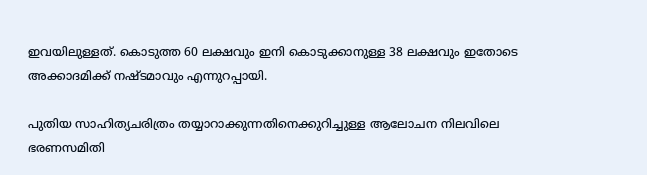ഇവയിലുള്ളത്. കൊടുത്ത 60 ലക്ഷവും ഇനി കൊടുക്കാനുള്ള 38 ലക്ഷവും ഇതോടെ അക്കാദമിക്ക് നഷ്ടമാവും എന്നുറപ്പായി.

പുതിയ സാഹിത്യചരിത്രം തയ്യാറാക്കുന്നതിനെക്കുറിച്ചുള്ള ആലോചന നിലവിലെ ഭരണസമിതി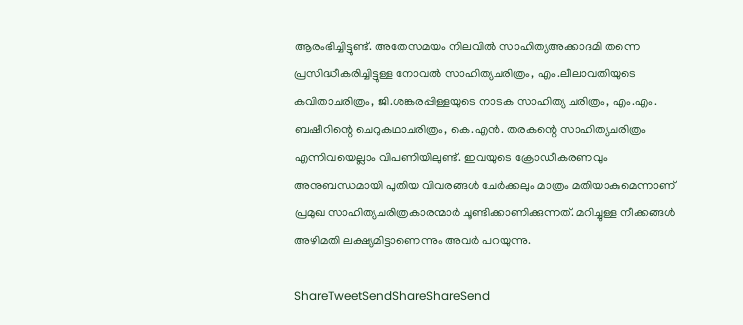ആരംഭിച്ചിട്ടുണ്ട്. അതേസമയം നിലവില്‍ സാഹിത്യഅക്കാദമി തന്നെ പ്രസിദ്ധീകരിച്ചിട്ടുള്ള നോവല്‍ സാഹിത്യചരിത്രം, എം.ലീലാവതിയുടെ കവിതാചരിത്രം, ജി.ശങ്കരപ്പിള്ളയുടെ നാടക സാഹിത്യ ചരിത്രം, എം.എം. ബഷീറിന്റെ ചെറുകഥാചരിത്രം, കെ.എന്‍. തരകന്റെ സാഹിത്യചരിത്രം എന്നിവയെല്ലാം വിപണിയിലുണ്ട്. ഇവയുടെ ക്രോഡീകരണവും അനുബന്ധമായി പുതിയ വിവരങ്ങള്‍ ചേര്‍ക്കലും മാത്രം മതിയാകുമെന്നാണ് പ്രമുഖ സാഹിത്യചരിത്രകാരന്മാര്‍ ചൂണ്ടിക്കാണിക്കുന്നത്. മറിച്ചുള്ള നീക്കങ്ങള്‍ അഴിമതി ലക്ഷ്യമിട്ടാണെന്നും അവര്‍ പറയുന്നു.

ShareTweetSendShareShareSend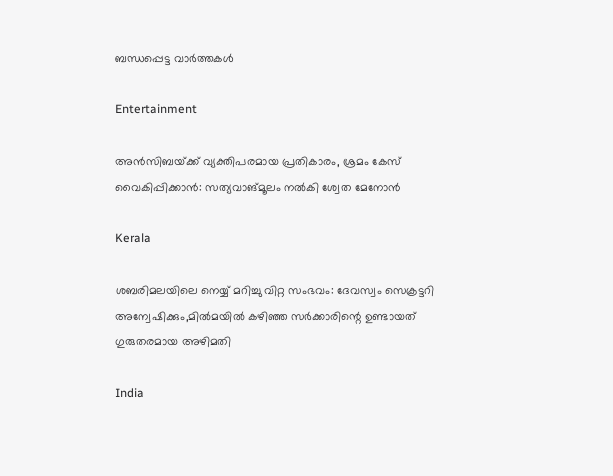ബന്ധപ്പെട്ട വാര്‍ത്തകള്‍

Entertainment

അന്‍സിബയ്‌ക്ക് വ്യക്തിപരമായ പ്രതികാരം, ശ്രമം കേസ് വൈകിപ്പിക്കാന്‍: സത്യവാങ്മൂലം നല്‍കി ശ്വേത മേനോന്‍

Kerala

ശബരിമലയിലെ നെയ്യ് മറിച്ചു വിറ്റ സംഭവം: ദേവസ്വം സെക്രട്ടറി അന്വേഷിക്കും,മില്‍മയില്‍ കഴിഞ്ഞ സര്‍ക്കാരിന്റെ ഉണ്ടായത് ഗുരുതരമായ അഴിമതി

India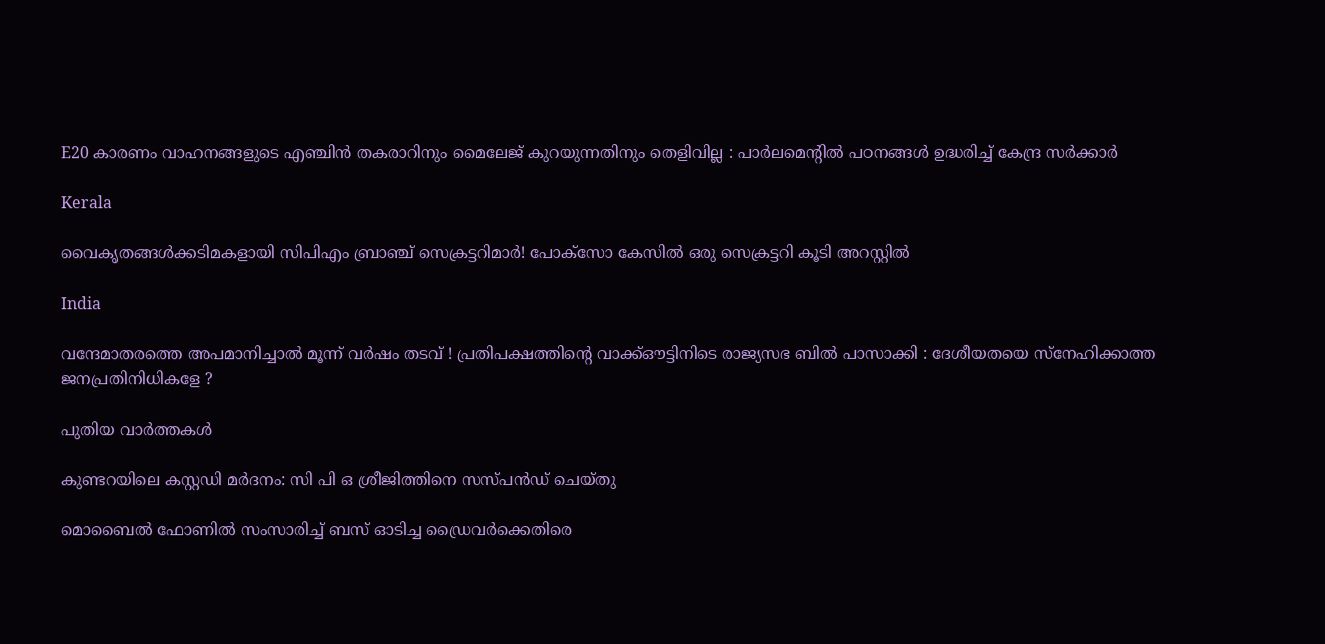E20 കാരണം വാഹനങ്ങളുടെ എഞ്ചിൻ തകരാറിനും മൈലേജ് കുറയുന്നതിനും തെളിവില്ല : പാർലമെന്റിൽ പഠനങ്ങൾ ഉദ്ധരിച്ച് കേന്ദ്ര സർക്കാർ

Kerala

വൈകൃതങ്ങള്‍ക്കടിമകളായി സിപിഎം ബ്രാഞ്ച് സെക്രട്ടറിമാര്‍! പോക്‌സോ കേസില്‍ ഒരു സെക്രട്ടറി കൂടി അറസ്റ്റില്‍

India

വന്ദേമാതരത്തെ അപമാനിച്ചാൽ മൂന്ന് വർഷം തടവ് ! പ്രതിപക്ഷത്തിന്റെ വാക്ക്ഔട്ടിനിടെ രാജ്യസഭ ബിൽ പാസാക്കി : ദേശീയതയെ സ്നേഹിക്കാത്ത ജനപ്രതിനിധികളേ ?

പുതിയ വാര്‍ത്തകള്‍

കുണ്ടറയിലെ കസ്റ്റഡി മര്‍ദനം: സി പി ഒ ശ്രീജിത്തിനെ സസ്പന്‍ഡ് ചെയ്തു

മൊബൈല്‍ ഫോണില്‍ സംസാരിച്ച് ബസ് ഓടിച്ച ഡ്രൈവര്‍ക്കെതിരെ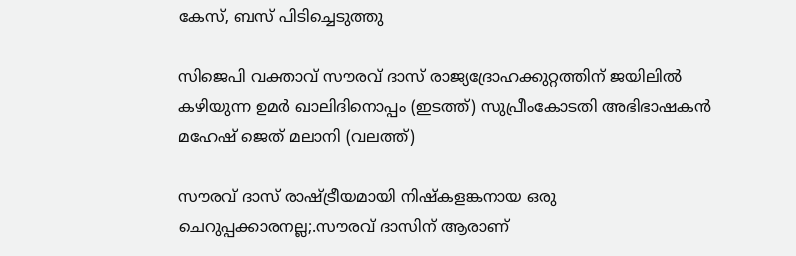കേസ്, ബസ് പിടിച്ചെടുത്തു

സിജെപി വക്താവ് സൗരവ് ദാസ് രാജ്യദ്രോഹക്കുറ്റത്തിന് ജയിലില്‍ കഴിയുന്ന ഉമര്‍ ഖാലിദിനൊപ്പം (ഇടത്ത്) സുപ്രീംകോടതി അഭിഭാഷകന്‍ മഹേഷ് ജെത് മലാനി (വലത്ത്)

സൗരവ് ദാസ് രാഷ്‌ട്രീയമായി നിഷ്കളങ്കനായ ഒരു ചെറുപ്പക്കാരനല്ല;.സൗരവ് ദാസിന് ആരാണ്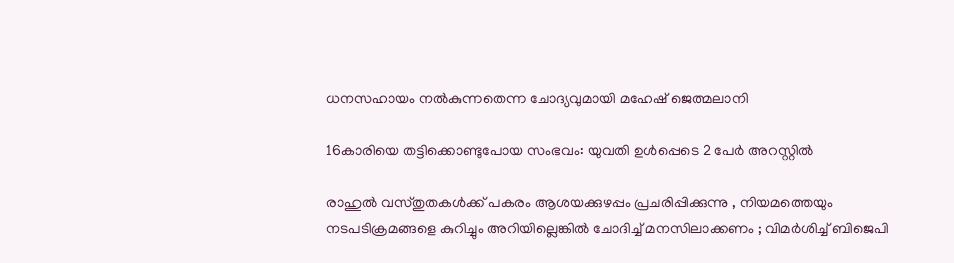ധനസഹായം നൽകുന്നതെന്ന ചോദ്യവുമായി മഹേഷ് ജെത്മലാനി

16കാരിയെ തട്ടിക്കൊണ്ടുപോയ സംഭവം: യുവതി ഉള്‍പ്പെടെ 2 പേര്‍ അറസ്റ്റില്‍

രാഹുൽ വസ്തുതകൾക്ക് പകരം ആശയക്കുഴപ്പം പ്രചരിപ്പിക്കുന്നു , നിയമത്തെയും നടപടിക്രമങ്ങളെ കുറിച്ചും അറിയില്ലെങ്കിൽ ചോദിച്ച് മനസിലാക്കണം ; വിമർശിച്ച് ബിജെപി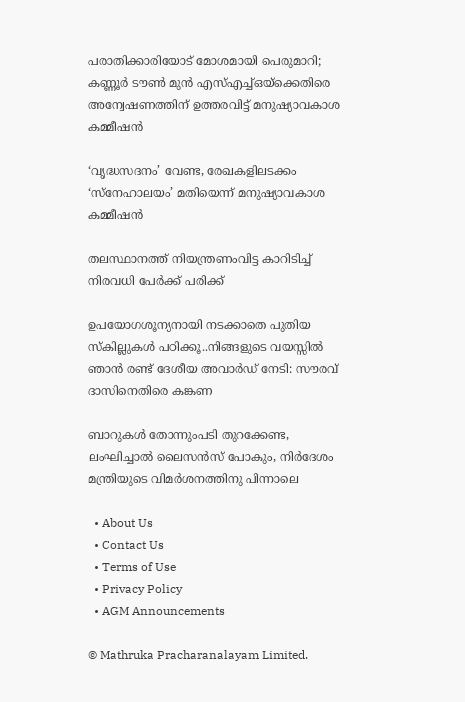പരാതിക്കാരിയോട് മോശമായി പെരുമാറി; കണ്ണൂര്‍ ടൗണ്‍ മുന്‍ എസ്എച്ച്ഒയ്‌ക്കെതിരെ അന്വേഷണത്തിന് ഉത്തരവിട്ട് മനുഷ്യാവകാശ കമ്മീഷന്‍

‘വൃദ്ധസദനം’ വേണ്ട, രേഖകളിലടക്കം ‘സ്‌നേഹാലയം’ മതിയെന്ന് മനുഷ്യാവകാശ കമ്മീഷന്‍

തലസ്ഥാനത്ത് നിയന്ത്രണംവിട്ട കാറിടിച്ച് നിരവധി പേര്‍ക്ക് പരിക്ക്

ഉപയോഗശൂന്യനായി നടക്കാതെ പുതിയ സ്കില്ലുകള്‍ പഠിക്കൂ..നിങ്ങളുടെ വയസ്സില്‍ ഞാന്‍ രണ്ട് ദേശീയ അവാര്‍ഡ് നേടി: സൗരവ് ദാസിനെതിരെ കങ്കണ

ബാറുകള്‍ തോന്നുംപടി തുറക്കേണ്ട, ലംഘിച്ചാല്‍ ലൈസന്‍സ് പോകും, നിര്‍ദേശം മന്ത്രിയുടെ വിമര്‍ശനത്തിനു പിന്നാലെ

  • About Us
  • Contact Us
  • Terms of Use
  • Privacy Policy
  • AGM Announcements

© Mathruka Pracharanalayam Limited.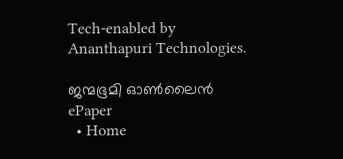Tech-enabled by Ananthapuri Technologies.

ജന്മഭൂമി ഓണ്‍ലൈന്‍
ePaper
  • Home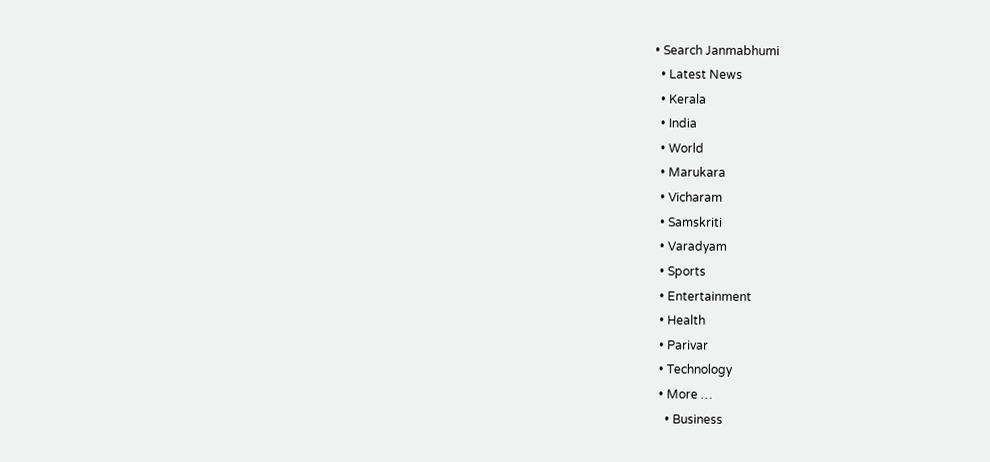• Search Janmabhumi
  • Latest News
  • Kerala
  • India
  • World
  • Marukara
  • Vicharam
  • Samskriti
  • Varadyam
  • Sports
  • Entertainment
  • Health
  • Parivar
  • Technology
  • More …
    • Business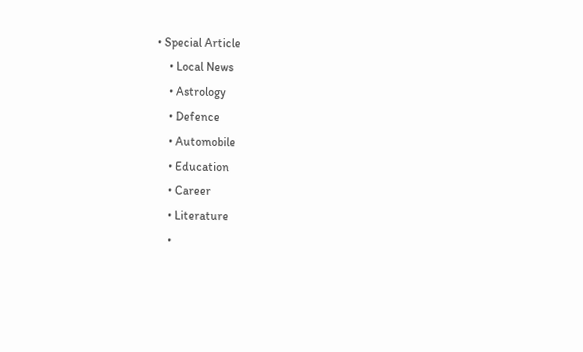• Special Article
    • Local News
    • Astrology
    • Defence
    • Automobile
    • Education
    • Career
    • Literature
    •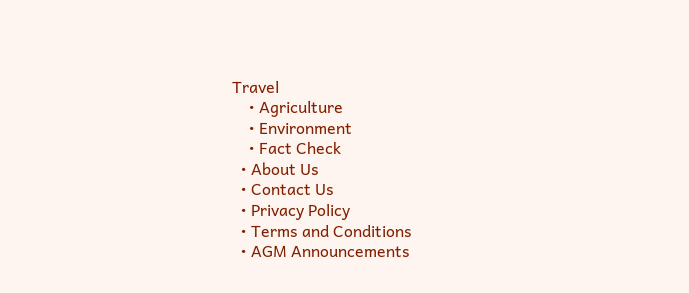Travel
    • Agriculture
    • Environment
    • Fact Check
  • About Us
  • Contact Us
  • Privacy Policy
  • Terms and Conditions
  • AGM Announcements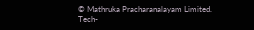© Mathruka Pracharanalayam Limited.
Tech-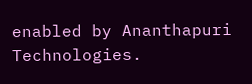enabled by Ananthapuri Technologies.